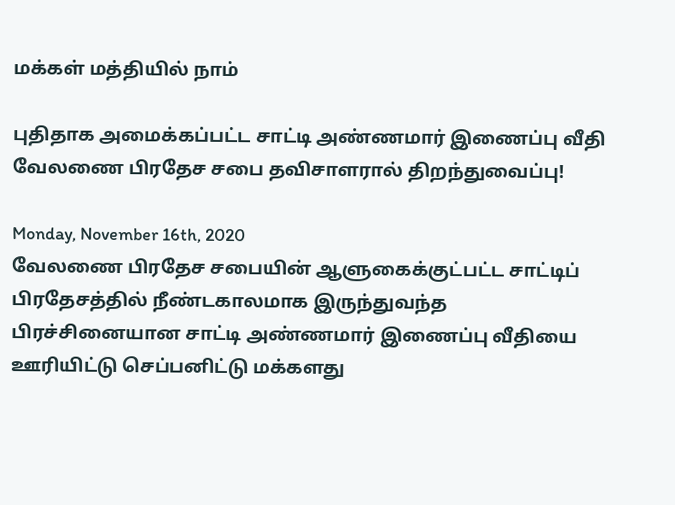மக்கள் மத்தியில் நாம்

புதிதாக அமைக்கப்பட்ட சாட்டி அண்ணமார் இணைப்பு வீதி வேலணை பிரதேச சபை தவிசாளரால் திறந்துவைப்பு!

Monday, November 16th, 2020
வேலணை பிரதேச சபையின் ஆளுகைக்குட்பட்ட சாட்டிப் பிரதேசத்தில் நீண்டகாலமாக இருந்துவந்த பிரச்சினையான சாட்டி அண்ணமார் இணைப்பு வீதியை ஊரியிட்டு செப்பனிட்டு மக்களது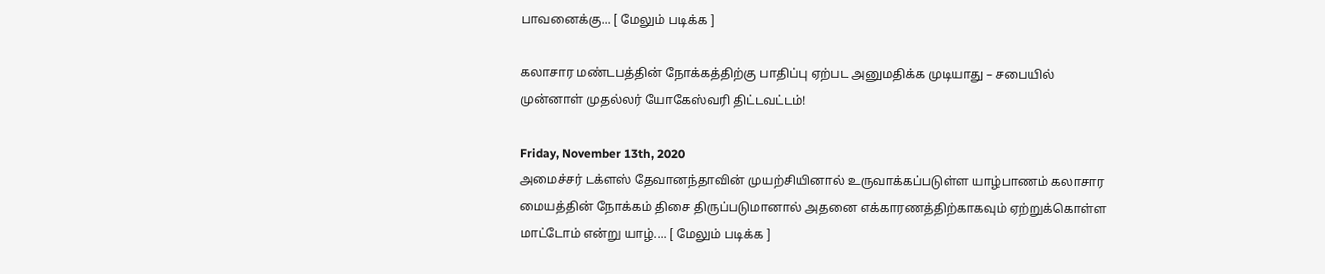பாவனைக்கு... [ மேலும் படிக்க ]

கலாசார மண்டபத்தின் நோக்கத்திற்கு பாதிப்பு ஏற்பட அனுமதிக்க முடியாது – சபையில் முன்னாள் முதல்லர் யோகேஸ்வரி திட்டவட்டம்!

Friday, November 13th, 2020
அமைச்சர் டக்ளஸ் தேவானந்தாவின் முயற்சியினால் உருவாக்கப்படுள்ள யாழ்பாணம் கலாசார மையத்தின் நோக்கம் திசை திருப்படுமானால் அதனை எக்காரணத்திற்காகவும் ஏற்றுக்கொள்ள மாட்டோம் என்று யாழ்.... [ மேலும் படிக்க ]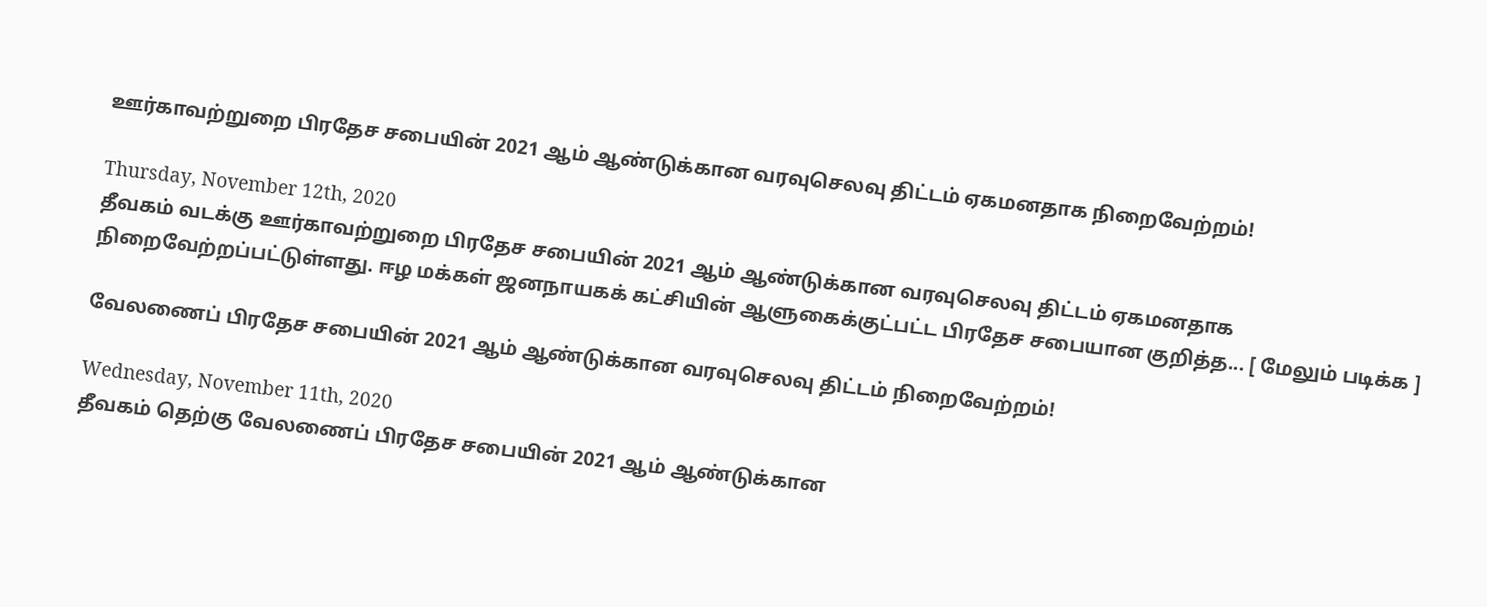ஊர்காவற்றுறை பிரதேச சபையின் 2021 ஆம் ஆண்டுக்கான வரவுசெலவு திட்டம் ஏகமனதாக நிறைவேற்றம்!

Thursday, November 12th, 2020
தீவகம் வடக்கு ஊர்காவற்றுறை பிரதேச சபையின் 2021 ஆம் ஆண்டுக்கான வரவுசெலவு திட்டம் ஏகமனதாக நிறைவேற்றப்பட்டுள்ளது. ஈழ மக்கள் ஜனநாயகக் கட்சியின் ஆளுகைக்குட்பட்ட பிரதேச சபையான குறித்த... [ மேலும் படிக்க ]

வேலணைப் பிரதேச சபையின் 2021 ஆம் ஆண்டுக்கான வரவுசெலவு திட்டம் நிறைவேற்றம்!

Wednesday, November 11th, 2020
தீவகம் தெற்கு வேலணைப் பிரதேச சபையின் 2021 ஆம் ஆண்டுக்கான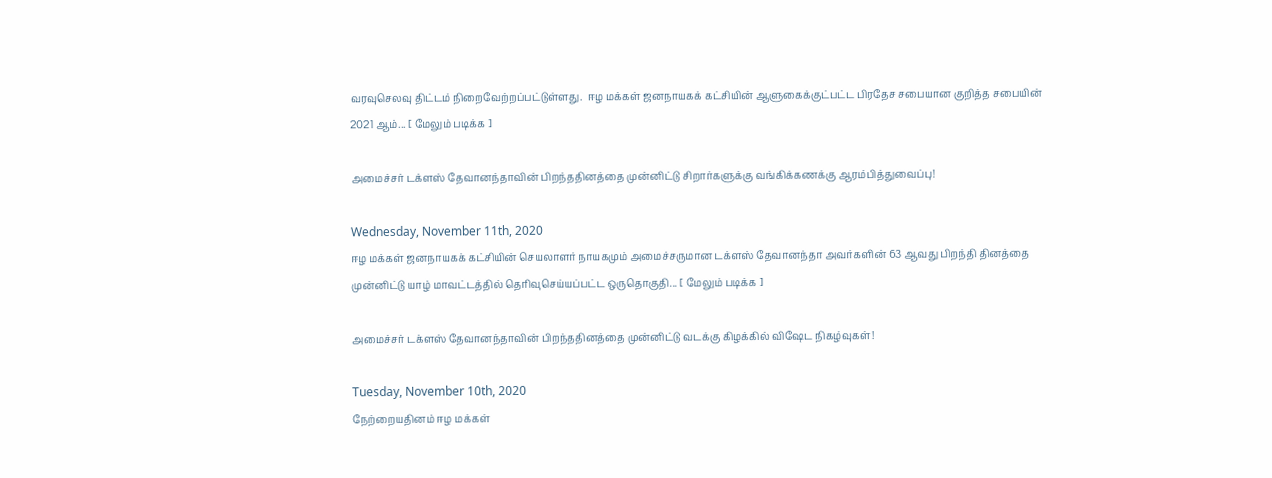வரவுசெலவு திட்டம் நிறைவேற்றப்பட்டுள்ளது.  ஈழ மக்கள் ஜனநாயகக் கட்சியின் ஆளுகைக்குட்பட்ட பிரதேச சபையான குறித்த சபையின் 2021 ஆம்... [ மேலும் படிக்க ]

அமைச்சர் டக்ளஸ் தேவானந்தாவின் பிறந்ததினத்தை முன்னிட்டு சிறார்களுக்கு வங்கிக்கணக்கு ஆரம்பித்துவைப்பு!

Wednesday, November 11th, 2020
ஈழ மக்கள் ஜனநாயகக் கட்சியின் செயலாளர் நாயகமும் அமைச்சருமான டக்ளஸ் தேவானந்தா அவர்களின் 63 ஆவது பிறந்தி தினத்தை முன்னிட்டு யாழ் மாவட்டத்தில் தெரிவுசெய்யப்பட்ட ஒருதொகுதி... [ மேலும் படிக்க ]

அமைச்சர் டக்ளஸ் தேவானந்தாவின் பிறந்ததினத்தை முன்னிட்டு வடக்கு கிழக்கில் விஷேட நிகழ்வுகள்!

Tuesday, November 10th, 2020
நேற்றையதினம் ஈழ மக்கள்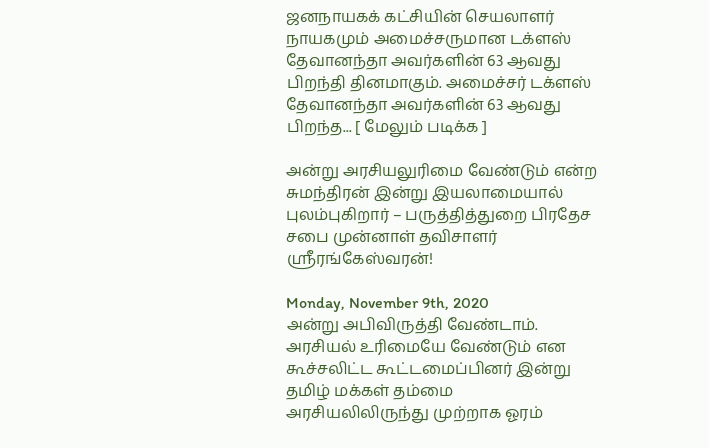ஜனநாயகக் கட்சியின் செயலாளர் நாயகமும் அமைச்சருமான டக்ளஸ் தேவானந்தா அவர்களின் 63 ஆவது பிறந்தி தினமாகும். அமைச்சர் டக்ளஸ் தேவானந்தா அவர்களின் 63 ஆவது பிறந்த... [ மேலும் படிக்க ]

அன்று அரசியலுரிமை வேண்டும் என்ற சுமந்திரன் இன்று இயலாமையால் புலம்புகிறார் – பருத்தித்துறை பிரதேச சபை முன்னாள் தவிசாளர் ஶ்ரீரங்கேஸ்வரன்!

Monday, November 9th, 2020
அன்று அபிவிருத்தி வேண்டாம். அரசியல் உரிமையே வேண்டும் என கூச்சலிட்ட கூட்டமைப்பினர் இன்று தமிழ் மக்கள் தம்மை அரசியலிலிருந்து முற்றாக ஓரம்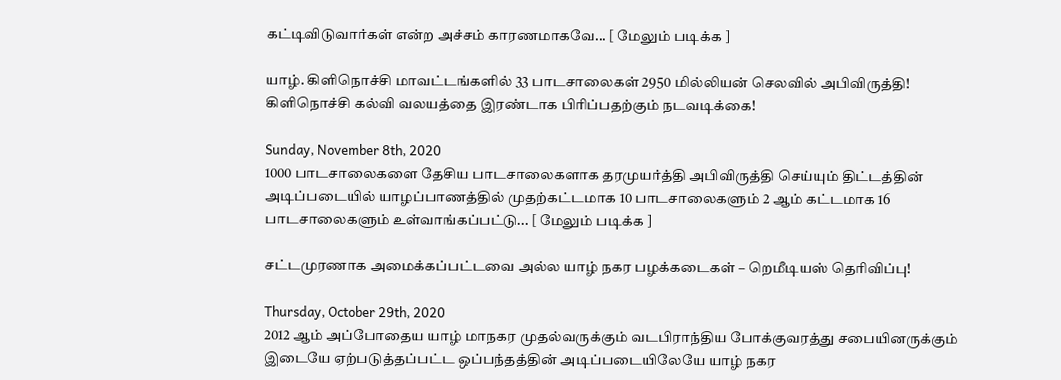கட்டிவிடுவார்கள் என்ற அச்சம் காரணமாகவே... [ மேலும் படிக்க ]

யாழ். கிளிநொச்சி மாவட்டங்களில் 33 பாடசாலைகள் 2950 மில்லியன் செலவில் அபிவிருத்தி! கிளிநொச்சி கல்வி வலயத்தை இரண்டாக பிரிப்பதற்கும் நடவடிக்கை!

Sunday, November 8th, 2020
1000 பாடசாலைகளை தேசிய பாடசாலைகளாக தரமுயர்த்தி அபிவிருத்தி செய்யும் திட்டத்தின் அடிப்படையில் யாழப்பாணத்தில் முதற்கட்டமாக 10 பாடசாலைகளும் 2 ஆம் கட்டமாக 16 பாடசாலைகளும் உள்வாங்கப்பட்டு... [ மேலும் படிக்க ]

சட்டமுரணாக அமைக்கப்பட்டவை அல்ல யாழ் நகர பழக்கடைகள் – றெமீடியஸ் தெரிவிப்பு!

Thursday, October 29th, 2020
2012 ஆம் அப்போதைய யாழ் மாநகர முதல்வருக்கும் வடபிராந்திய போக்குவரத்து சபையினருக்கும் இடையே ஏற்படுத்தப்பட்ட ஒப்பந்தத்தின் அடிப்படையிலேயே யாழ் நகர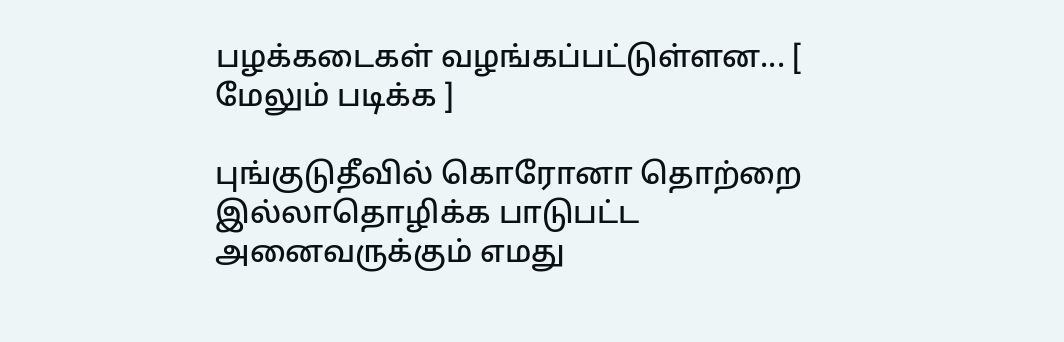பழக்கடைகள் வழங்கப்பட்டுள்ளன... [ மேலும் படிக்க ]

புங்குடுதீவில் கொரோனா தொற்றை இல்லாதொழிக்க பாடுபட்ட அனைவருக்கும் எமது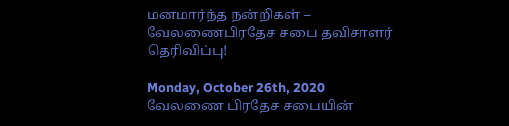மனமார்ந்த நன்றிகள் – வேலணைபிரதேச சபை தவிசாளர் தெரிவிப்பு!

Monday, October 26th, 2020
வேலணை பிரதேச சபையின்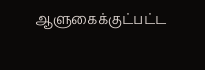ஆளுகைக்குட்பட்ட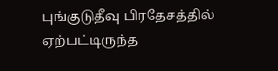புங்குடுதீவு பிரதேசத்தில் ஏற்பட்டிருந்த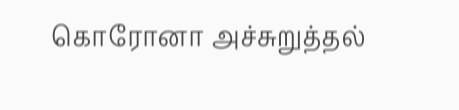கொரோனா அச்சுறுத்தல்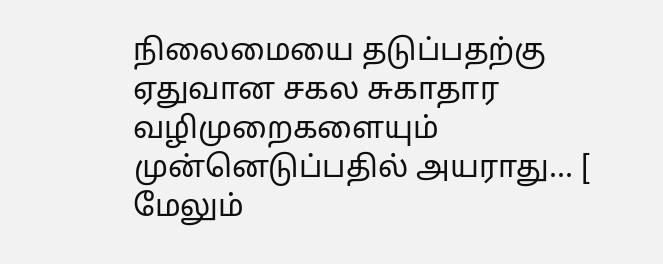நிலைமையை தடுப்பதற்கு ஏதுவான சகல சுகாதார வழிமுறைகளையும் முன்னெடுப்பதில் அயராது... [ மேலும்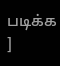படிக்க ]